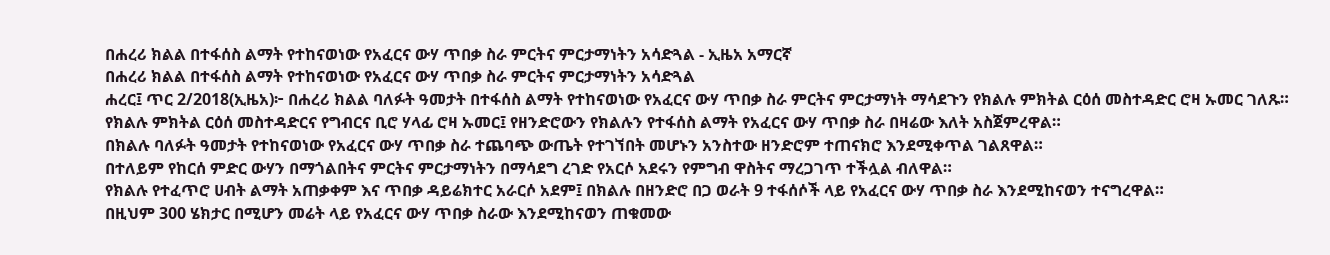በሐረሪ ክልል በተፋሰስ ልማት የተከናወነው የአፈርና ውሃ ጥበቃ ስራ ምርትና ምርታማነትን አሳድጓል - ኢዜአ አማርኛ
በሐረሪ ክልል በተፋሰስ ልማት የተከናወነው የአፈርና ውሃ ጥበቃ ስራ ምርትና ምርታማነትን አሳድጓል
ሐረር፤ ጥር 2/2018(ኢዜአ)፦ በሐረሪ ክልል ባለፉት ዓመታት በተፋሰስ ልማት የተከናወነው የአፈርና ውሃ ጥበቃ ስራ ምርትና ምርታማነት ማሳደጉን የክልሉ ምክትል ርዕሰ መስተዳድር ሮዛ ኡመር ገለጹ።
የክልሉ ምክትል ርዕሰ መስተዳድርና የግብርና ቢሮ ሃላፊ ሮዛ ኡመር፤ የዘንድሮውን የክልሉን የተፋሰስ ልማት የአፈርና ውሃ ጥበቃ ስራ በዛሬው እለት አስጀምረዋል።
በክልሉ ባለፉት ዓመታት የተከናወነው የአፈርና ውሃ ጥበቃ ስራ ተጨባጭ ውጤት የተገኘበት መሆኑን አንስተው ዘንድሮም ተጠናክሮ እንደሚቀጥል ገልጸዋል።
በተለይም የከርሰ ምድር ውሃን በማጎልበትና ምርትና ምርታማነትን በማሳደግ ረገድ የአርሶ አደሩን የምግብ ዋስትና ማረጋገጥ ተችሏል ብለዋል።
የክልሉ የተፈጥሮ ሀብት ልማት አጠቃቀም እና ጥበቃ ዳይሬክተር አራርሶ አደም፤ በክልሉ በዘንድሮ በጋ ወራት 9 ተፋሰሶች ላይ የአፈርና ውሃ ጥበቃ ስራ እንደሚከናወን ተናግረዋል።
በዚህም 300 ሄክታር በሚሆን መሬት ላይ የአፈርና ውሃ ጥበቃ ስራው እንደሚከናወን ጠቁመው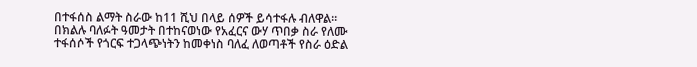በተፋሰስ ልማት ስራው ከ11 ሺህ በላይ ሰዎች ይሳተፋሉ ብለዋል።
በክልሉ ባለፉት ዓመታት በተከናወነው የአፈርና ውሃ ጥበቃ ስራ የለሙ ተፋሰሶች የጎርፍ ተጋላጭነትን ከመቀነስ ባለፈ ለወጣቶች የስራ ዕድል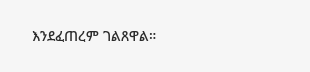እንደፈጠረም ገልጸዋል።